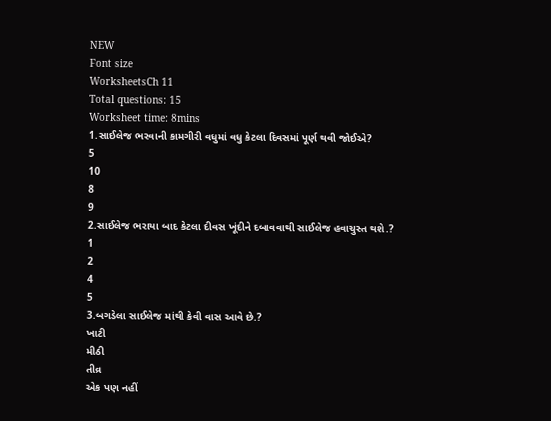NEW
Font size
WorksheetsCh 11
Total questions: 15
Worksheet time: 8mins
1.સાઈલેજ ભરવાની કામગીરી વધુમાં વધુ કેટલા દિવસમાં પૂર્ણ થવી જોઈએ?
5
10
8
9
2.સાઈલેજ ભરાયા બાદ કેટલા દીવસ ખૂંદીને દબાવવાથી સાઈલેજ હવાચુસ્ત થશે.?
1
2
4
5
3.બગડેલા સાઈલેજ માંથી કેવી વાસ આવે છે.?
ખાટી
મીઠી
તીવ્ર
એક પણ નહીં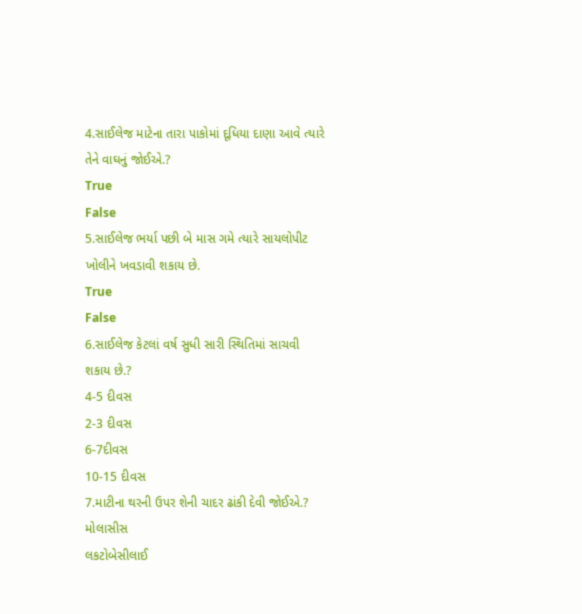4.સાઈલેજ માટેના તારા પાકોમાં દૂધિયા દાણા આવે ત્યારે તેને વાઘનું જોઈએ.?
True
False
5.સાઈલેજ ભર્યા પછી બે માસ ગમે ત્યારે સાયલોપીટ ખોલીને ખવડાવી શકાય છે.
True
False
6.સાઈલેજ કેટલાં વર્ષ સુધી સારી સ્થિતિમાં સાચવી શકાય છે.?
4-5 દીવસ
2-3 દીવસ
6-7દીવસ
10-15 દીવસ
7.માટીના થરની ઉપર શેની ચાદર ઢાંકી દેવી જોઈએ.?
મોલાસીસ
લકટોબેસીલાઈ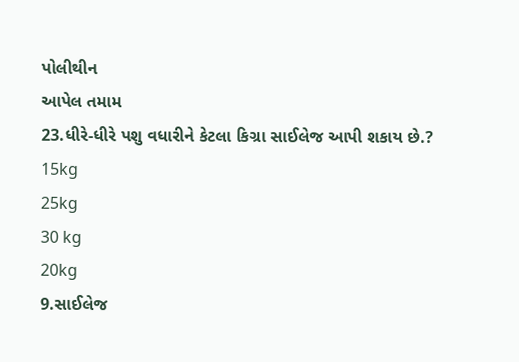પોલીથીન
આપેલ તમામ
23.ધીરે-ધીરે પશુ વધારીને કેટલા કિગ્રા સાઈલેજ આપી શકાય છે.?
15kg
25kg
30 kg
20kg
9.સાઈલેજ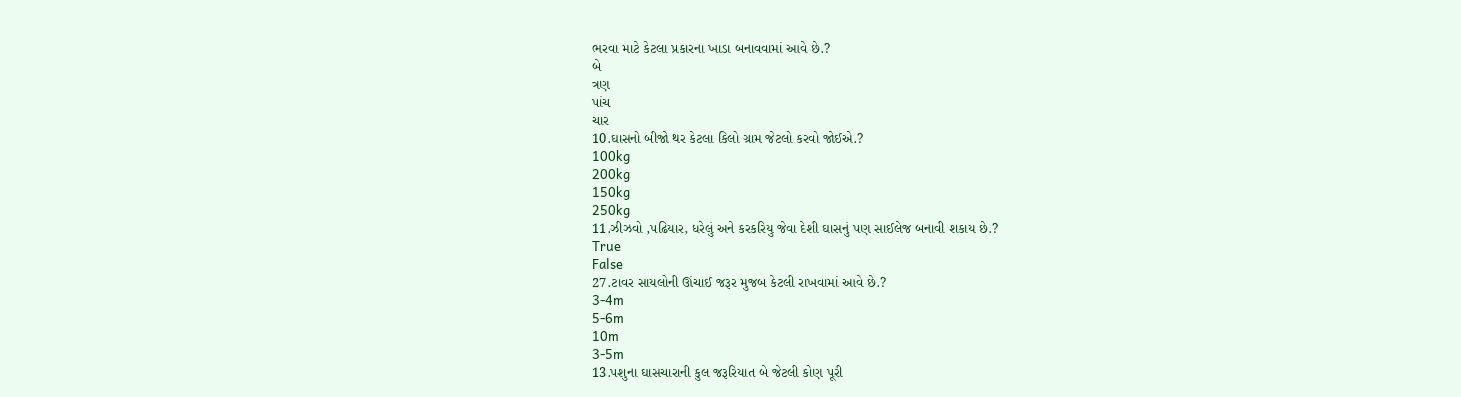ભરવા માટે કેટલા પ્રકારના ખાડા બનાવવામાં આવે છે.?
બે
ત્રણ
પાંચ
ચાર
10.ઘાસનો બીજો થર કેટલા કિલો ગ્રામ જેટલો કરવો જોઈએ.?
100kg
200kg
150kg
250kg
11.ઝીઝવો ,પઢિયાર, ધરેલું અને કરકરિયુ જેવા દેશી ઘાસનું પણ સાઈલેજ બનાવી શકાય છે.?
True
False
27.ટાવર સાયલોની ઊંચાઈ જરૂર મુજબ કેટલી રાખવામાં આવે છે.?
3-4m
5-6m
10m
3-5m
13.પશુના ઘાસચારાની કુલ જરૂરિયાત બે જેટલી કોણ પૂરી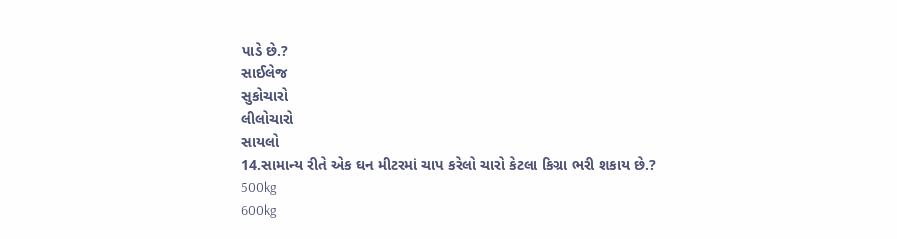પાડે છે.?
સાઈલેજ
સુકોચારો
લીલોચારો
સાયલો
14.સામાન્ય રીતે એક ઘન મીટરમાં ચાપ કરેલો ચારો કેટલા કિગ્રા ભરી શકાય છે.?
500kg
600kg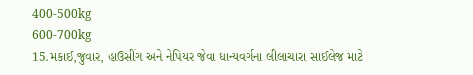400-500kg
600-700kg
15.મકાઈ,જુવાર, હાઉસીંગ અને નેપિયર જેવા ધાન્યવર્ગના લીલાચારા સાઈલેજ માટે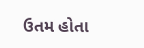ઉતમ હોતા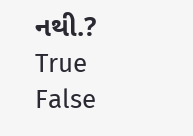નથી.?
True
False